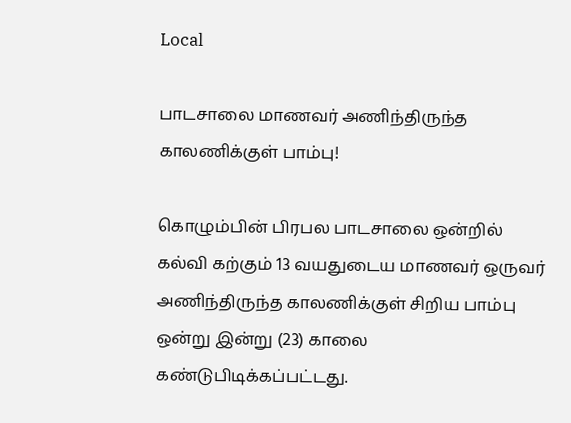Local

பாடசாலை மாணவர் அணிந்திருந்த காலணிக்குள் பாம்பு!

கொழும்பின் பிரபல பாடசாலை ஒன்றில் கல்வி கற்கும் 13 வயதுடைய மாணவர் ஒருவர் அணிந்திருந்த காலணிக்குள் சிறிய பாம்பு ஒன்று இன்று (23) காலை கண்டுபிடிக்கப்பட்டது.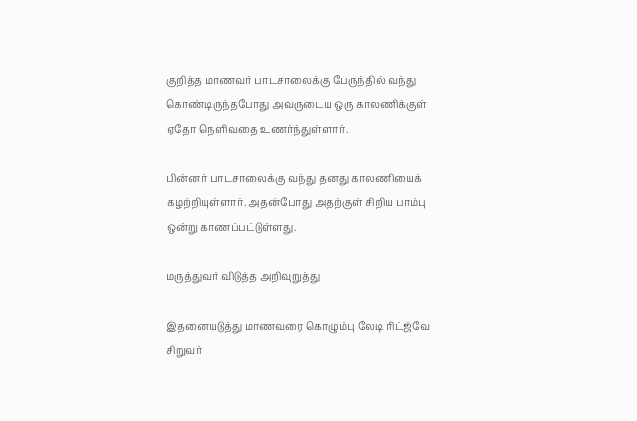குறித்த மாணவர் பாடசாலைக்கு பேருந்தில் வந்து கொண்டிருந்தபோது அவருடைய ஒரு காலணிக்குள் ஏதோ நெளிவதை உணர்ந்துள்ளார்.

பின்னர் பாடசாலைக்கு வந்து தனது காலணியைக் கழற்றியுள்ளார். அதன்போது அதற்குள் சிறிய பாம்பு ஒன்று காணப்பட்டுள்ளது.

மருத்துவர் விடுத்த அறிவுறுத்து

இதனையடுத்து மாணவரை கொழும்பு லேடி ரிட்ஜ்வே சிறுவர்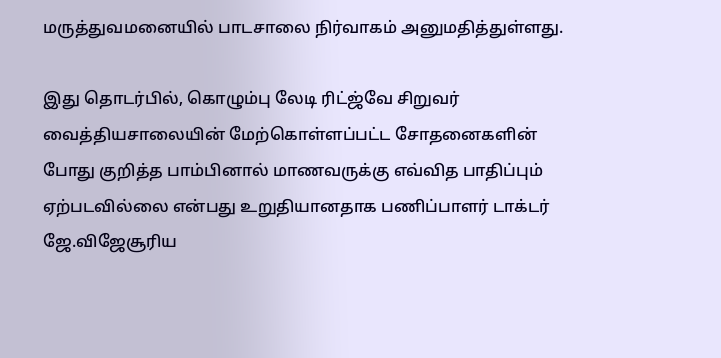மருத்துவமனையில் பாடசாலை நிர்வாகம் அனுமதித்துள்ளது.

இது தொடர்பில், கொழும்பு லேடி ரிட்ஜ்வே சிறுவர் வைத்தியசாலையின் மேற்கொள்ளப்பட்ட சோதனைகளின் போது குறித்த பாம்பினால் மாணவருக்கு எவ்வித பாதிப்பும் ஏற்படவில்லை என்பது உறுதியானதாக பணிப்பாளர் டாக்டர் ஜே.விஜேசூரிய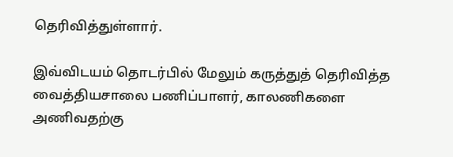தெரிவித்துள்ளார்.

இவ்விடயம் தொடர்பில் மேலும் கருத்துத் தெரிவித்த வைத்தியசாலை பணிப்பாளர், காலணிகளை அணிவதற்கு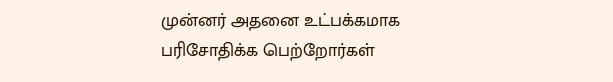முன்னர் அதனை உட்பக்கமாக பரிசோதிக்க பெற்றோர்கள்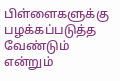பிள்ளைகளுக்கு பழக்கப்படுத்த வேண்டும் என்றும்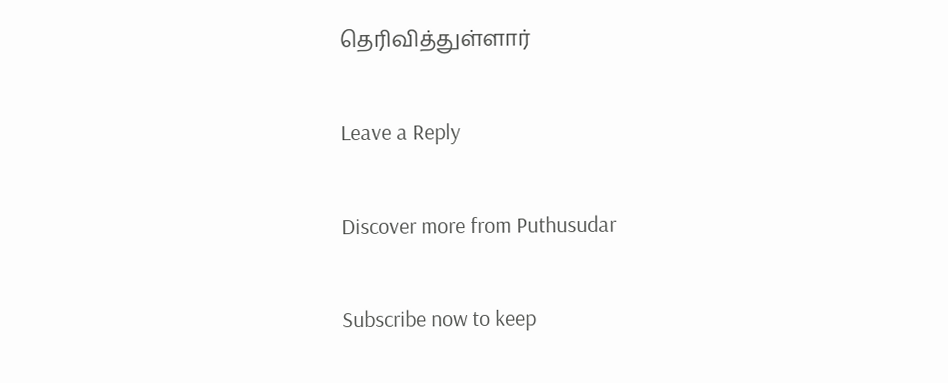தெரிவித்துள்ளார்

Leave a Reply

Discover more from Puthusudar

Subscribe now to keep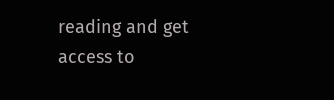reading and get access to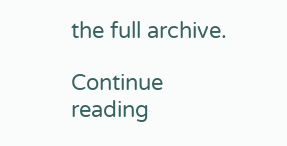the full archive.

Continue reading